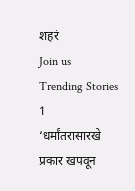शहरं
Join us
Trending Stories
1
‘धर्मांतरासारखे प्रकार खपवून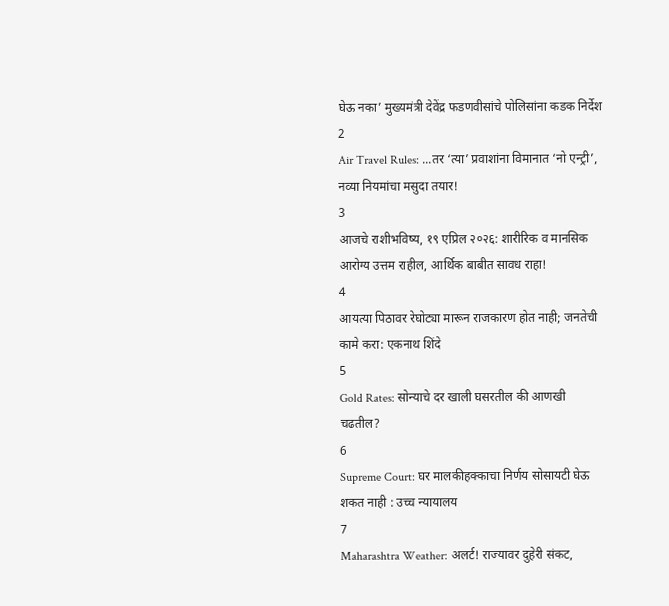घेऊ नका’ मुख्यमंत्री देवेंद्र फडणवीसांचे पोलिसांना कडक निर्देश
2
Air Travel Rules: ...तर ‘त्या’ प्रवाशांना विमानात ‘नो एन्ट्री’, नव्या नियमांचा मसुदा तयार!
3
आजचे राशीभविष्य, १९ एप्रिल २०२६: शारीरिक व मानसिक आरोग्य उत्तम राहील, आर्थिक बाबीत सावध राहा!
4
आयत्या पिठावर रेघोट्या मारून राजकारण होत नाही; जनतेची कामे करा: एकनाथ शिंदे
5
Gold Rates: सोन्याचे दर खाली घसरतील की आणखी चढतील?
6
Supreme Court: घर मालकीहक्काचा निर्णय सोसायटी घेऊ शकत नाही : उच्च न्यायालय
7
Maharashtra Weather: अलर्ट! राज्यावर दुहेरी संकट,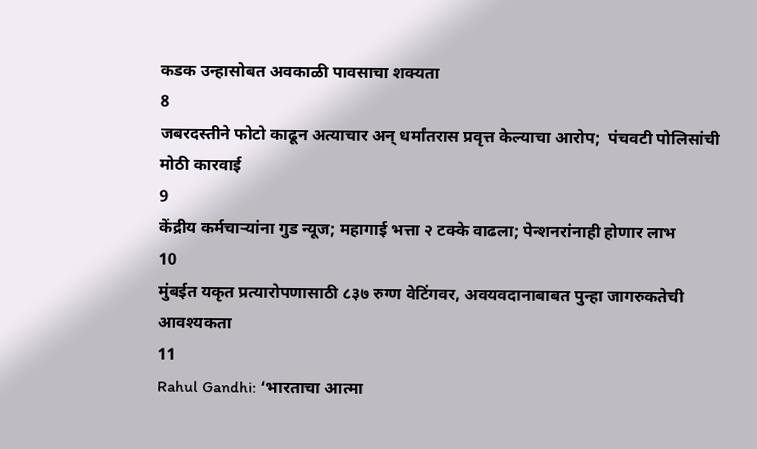कडक उन्हासोबत अवकाळी पावसाचा शक्यता
8
जबरदस्तीने फोटो काढून अत्याचार अन् धर्मांतरास प्रवृत्त केल्याचा आरोप;  पंचवटी पोलिसांची मोठी कारवाई
9
केंद्रीय कर्मचाऱ्यांना गुड न्यूज; महागाई भत्ता २ टक्के वाढला; पेन्शनरांनाही होणार लाभ
10
मुंबईत यकृत प्रत्यारोपणासाठी ८३७ रुग्ण वेटिंगवर, अवयवदानाबाबत पुन्हा जागरुकतेची आवश्यकता
11
Rahul Gandhi: ‘भारताचा आत्मा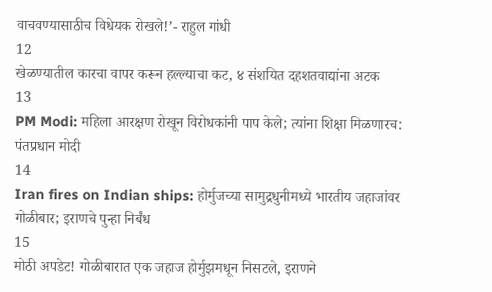वाचवण्यासाठीच विधेयक रोखले!’- राहुल गांधी
12
खेळण्यातील कारचा वापर करून हल्ल्याचा कट, ४ संशयित दहशतवाद्यांना अटक
13
PM Modi: महिला आरक्षण रोखून विरोधकांनी पाप केले; त्यांना शिक्षा मिळणारच: पंतप्रधान मोदी
14
Iran fires on Indian ships: होर्मुजच्या सामुद्रधुनीमध्ये भारतीय जहाजांवर गोळीबार; इराणचे पुन्हा निर्बंध
15
मोठी अपडेट! गोळीबारात एक जहाज होर्मुझमधून निसटले, इराणने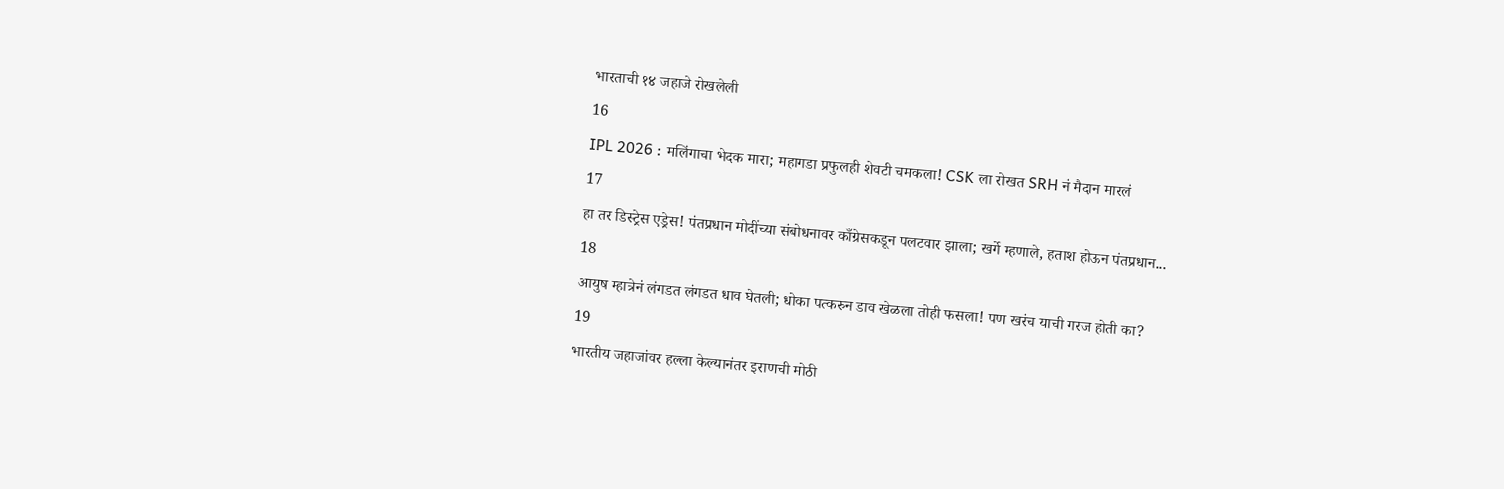भारताची १४ जहाजे रोखलेली
16
IPL 2026 : मलिंगाचा भेदक मारा; महागडा प्रफुलही शेवटी चमकला! CSK ला रोखत SRH नं मैदान मारलं
17
हा तर डिस्ट्रेस एड्रेस! पंतप्रधान मोदींच्या संबोधनावर काँग्रेसकडून पलटवार झाला; खर्गे म्हणाले, हताश होऊन पंतप्रधान...
18
आयुष म्हात्रेनं लंगडत लंगडत धाव घेतली; धोका पत्करुन डाव खेळला तोही फसला! पण खरंच याची गरज होती का?
19
भारतीय जहाजांवर हल्ला केल्यानंतर इराणची मोठी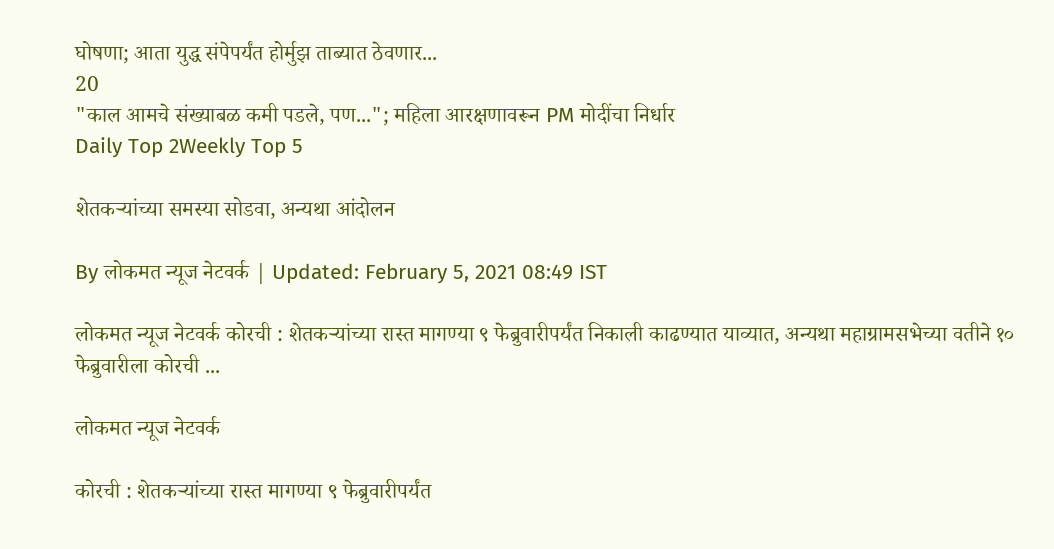घोषणा; आता युद्ध संपेपर्यंत होर्मुझ ताब्यात ठेवणार...
20
"काल आमचे संख्याबळ कमी पडले, पण..."; महिला आरक्षणावरून PM मोदींचा निर्धार
Daily Top 2Weekly Top 5

शेतकऱ्यांच्या समस्या सोडवा, अन्यथा आंदोलन

By लोकमत न्यूज नेटवर्क | Updated: February 5, 2021 08:49 IST

लोकमत न्यूज नेटवर्क कोरची : शेतकऱ्यांच्या रास्त मागण्या ९ फेब्रुवारीपर्यंत निकाली काढण्यात याव्यात, अन्यथा महाग्रामसभेच्या वतीने १० फेब्रुवारीला कोरची ...

लोकमत न्यूज नेटवर्क

कोरची : शेतकऱ्यांच्या रास्त मागण्या ९ फेब्रुवारीपर्यंत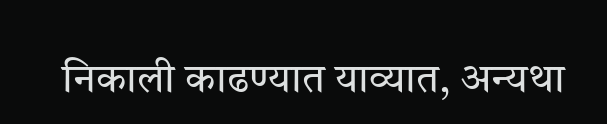निकाली काढण्यात याव्यात, अन्यथा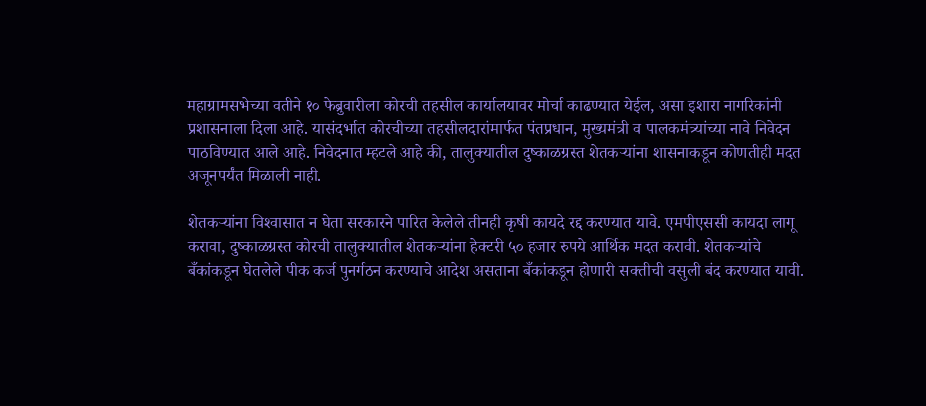महाग्रामसभेच्या वतीने १० फेब्रुवारीला कोरची तहसील कार्यालयावर मोर्चा काढण्यात येईल, असा इशारा नागरिकांनी प्रशासनाला दिला आहे. यासंदर्भात कोरचीच्या तहसीलदारांमार्फत पंतप्रधान, मुख्यमंत्री व पालकमंत्र्यांच्या नावे निवेदन पाठविण्यात आले आहे. निवेदनात म्हटले आहे की, तालुक्यातील दुष्काळग्रस्त शेतकऱ्यांना शासनाकडून कोणतीही मदत अजूनपर्यंत मिळाली नाही.

शेतकऱ्यांना विश्‍वासात न घेता सरकारने पारित केलेले तीनही कृषी कायदे रद्द करण्यात यावे. एमपीएससी कायदा लागू करावा, दुष्काळग्रस्त कोरची तालुक्यातील शेतकऱ्यांना हेक्टरी ५० हजार रुपये आर्थिक मदत करावी. शेतकऱ्यांचे बँकांकडून घेतलेले पीक कर्ज पुनर्गठन करण्याचे आदेश असताना बँकांकडून होणारी सक्तीची वसुली बंद करण्यात यावी.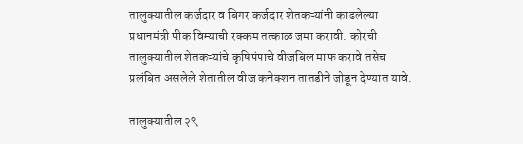तालुक्यातील कर्जदार व बिगर कर्जदार शेतकऱ्यांनी काढलेल्या प्रधानमंत्री पीक विम्याची रक्कम तत्काळ जमा करावी. कोरची तालुक्यातील शेतकऱ्यांचे कृषिपंपाचे वीजबिल माफ करावे तसेच प्रलंबित असलेले शेतातील वीज कनेक्शन तातडीने जोडून देण्यात यावे.

तालुक्यातील २९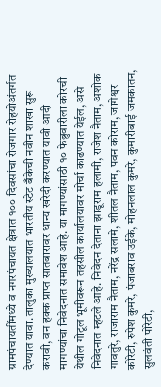ग्रामपंचायतींमध्ये व नगरपंचायत क्षेत्रात १०० दिवसांचा रोजगार रोहयोअंतर्गत देण्यात यावा. तालुका मुख्यालयात भारतीय स्टेट बँकेची नवीन शाखा सुरू करावी, वन हक्क प्राप्त सातबारावर धान्य खरेदी करण्यात यावी आदी मागण्यांचा निवेदनात समावेश आहे. या मागण्यांसाठी १० फेब्रुवारीला कोरची येथील गोटूल भूमीवरून तहसील कार्यालयावर मोर्चा काढण्यात येईल, असे निवेदनात म्हटले आहे. निवेदन देताना झाडूराम हलामी, राजेश नैताम, अशोक गावतुरे, राजाराम नैताम, नरेंद्र सलामे, शीतल नैताम, पवन कोराम, जागेश्वर कोरेटी, रुपेश कुमरे, पंजाबराव उईके, मोहनलाल कुमरे, कुमारीबाई जमकातन, सुलवंती पोरेटी,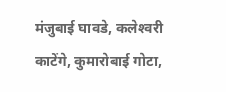मंजुबाई घावडे, कलेश्‍वरी काटेंगे, कुमारोबाई गोटा,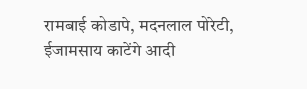रामबाई कोडापे, मदनलाल पोरेटी, ईजामसाय काटेंगे आदी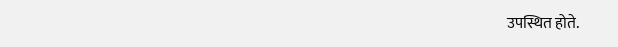उपस्थित होते.